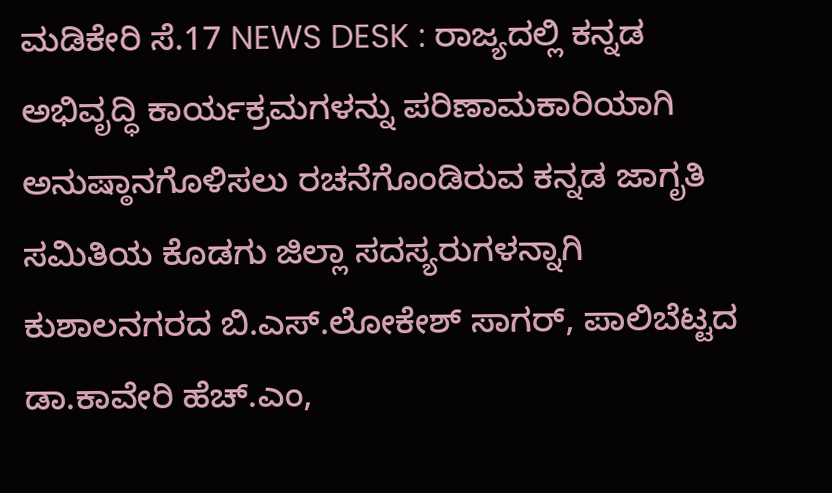ಮಡಿಕೇರಿ ಸೆ.17 NEWS DESK : ರಾಜ್ಯದಲ್ಲಿ ಕನ್ನಡ ಅಭಿವೃದ್ಧಿ ಕಾರ್ಯಕ್ರಮಗಳನ್ನು ಪರಿಣಾಮಕಾರಿಯಾಗಿ ಅನುಷ್ಠಾನಗೊಳಿಸಲು ರಚನೆಗೊಂಡಿರುವ ಕನ್ನಡ ಜಾಗೃತಿ ಸಮಿತಿಯ ಕೊಡಗು ಜಿಲ್ಲಾ ಸದಸ್ಯರುಗಳನ್ನಾಗಿ ಕುಶಾಲನಗರದ ಬಿ.ಎಸ್.ಲೋಕೇಶ್ ಸಾಗರ್, ಪಾಲಿಬೆಟ್ಟದ ಡಾ.ಕಾವೇರಿ ಹೆಚ್.ಎಂ,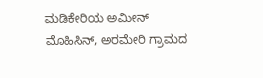ಮಡಿಕೇರಿಯ ಅಮೀನ್ ಮೊಹಿಸಿನ್, ಅರಮೇರಿ ಗ್ರಾಮದ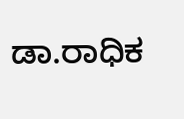ಡಾ.ರಾಧಿಕ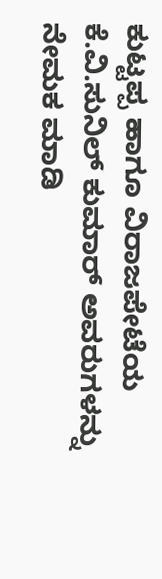ಕುಟ್ಟಪ್ಪ ಹಾಗೂ ವಿರಾಜಪೇಟೆಯ ಕೆ.ವಿ.ಸುನಿಲ್ ಕುಮಾರ್ ಅವರುಗಳನ್ನು ನೇಮಕ ಮಾಡಿ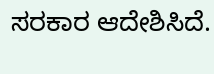ಸರಕಾರ ಆದೇಶಿಸಿದೆ.